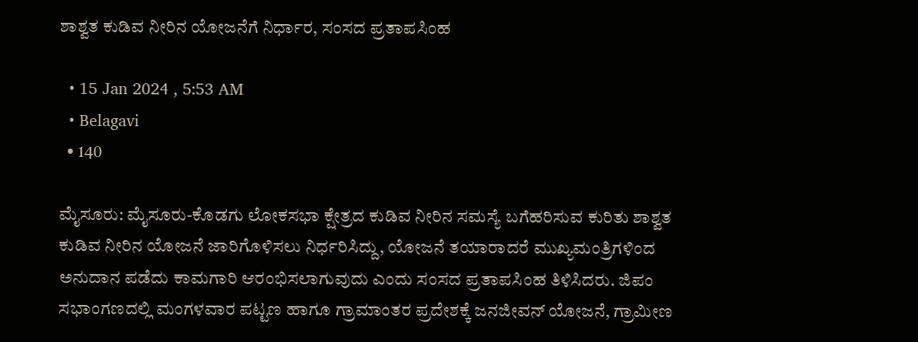ಶಾಶ್ವತ ಕುಡಿವ ನೀರಿನ ಯೋಜನೆಗೆ ನಿರ್ಧಾರ, ಸಂಸದ ಪ್ರತಾಪಸಿಂಹ

  • 15 Jan 2024 , 5:53 AM
  • Belagavi
  • 140

ಮೈಸೂರು: ಮೈಸೂರು-ಕೊಡಗು ಲೋಕಸಭಾ ಕ್ಷೇತ್ರದ ಕುಡಿವ ನೀರಿನ ಸಮಸ್ಯೆ ಬಗೆಹರಿಸುವ ಕುರಿತು ಶಾಶ್ವತ ಕುಡಿವ ನೀರಿನ ಯೋಜನೆ ಜಾರಿಗೊಳಿಸಲು ನಿರ್ಧರಿಸಿದ್ದು, ಯೋಜನೆ ತಯಾರಾದರೆ ಮುಖ್ಯಮಂತ್ರಿಗಳಿಂದ ಅನುದಾನ ಪಡೆದು ಕಾಮಗಾರಿ ಆರಂಭಿಸಲಾಗುವುದು ಎಂದು ಸಂಸದ ಪ್ರತಾಪಸಿಂಹ ತಿಳಿಸಿದರು. ಜಿಪಂ ಸಭಾಂಗಣದಲ್ಲಿ ಮಂಗಳವಾರ ಪಟ್ಟಣ ಹಾಗೂ ಗ್ರಾಮಾಂತರ ಪ್ರದೇಶಕ್ಕೆ ಜನಜೀವನ್‌ ಯೋಜನೆ, ಗ್ರಾಮೀಣ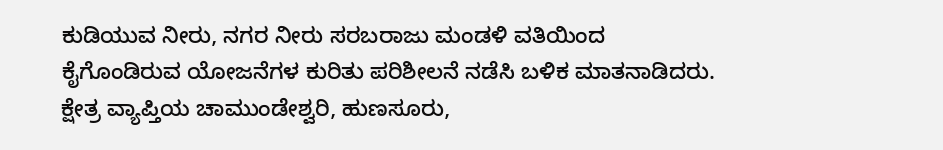ಕುಡಿಯುವ ನೀರು, ನಗರ ನೀರು ಸರಬರಾಜು ಮಂಡಳಿ ವತಿಯಿಂದ ಕೈಗೊಂಡಿರುವ ಯೋಜನೆಗಳ ಕುರಿತು ಪರಿಶೀಲನೆ ನಡೆಸಿ ಬಳಿಕ ಮಾತನಾಡಿದರು. ಕ್ಷೇತ್ರ ವ್ಯಾಪ್ತಿಯ ಚಾಮುಂಡೇಶ್ವರಿ, ಹುಣಸೂರು,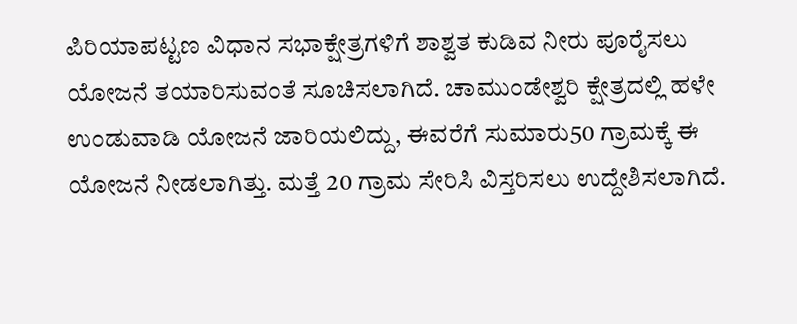ಪಿರಿಯಾಪಟ್ಟಣ ವಿಧಾನ ಸಭಾಕ್ಷೇತ್ರಗಳಿಗೆ ಶಾಶ್ವತ ಕುಡಿವ ನೀರು ಪೂರೈಸಲು ಯೋಜನೆ ತಯಾರಿಸುವಂತೆ ಸೂಚಿಸಲಾಗಿದೆ. ಚಾಮುಂಡೇಶ್ವರಿ ಕ್ಷೇತ್ರದಲ್ಲಿ ಹಳೇ ಉಂಡುವಾಡಿ ಯೋಜನೆ ಜಾರಿಯಲಿದ್ದು, ಈವರೆಗೆ ಸುಮಾರು50 ಗ್ರಾಮಕ್ಕೆ ಈ ಯೋಜನೆ ನೀಡಲಾಗಿತ್ತು. ಮತ್ತೆ 20 ಗ್ರಾಮ ಸೇರಿಸಿ ವಿಸ್ತರಿಸಲು ಉದ್ದೇಶಿಸಲಾಗಿದೆ.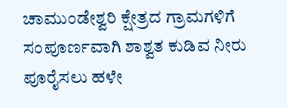ಚಾಮುಂಡೇಶ್ವರಿ ಕ್ಷೇತ್ರದ ಗ್ರಾಮಗಳಿಗೆ ಸಂಪೂರ್ಣವಾಗಿ ಶಾಶ್ವತ ಕುಡಿವ ನೀರು ಪೂರೈಸಲು ಹಳೇ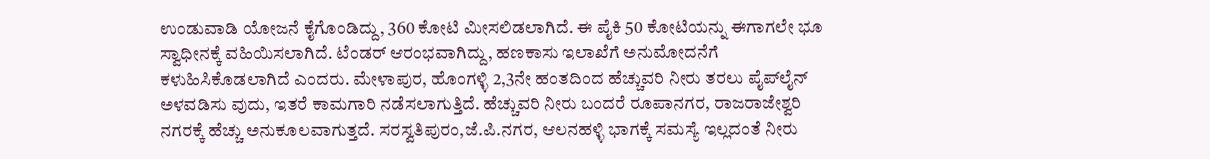ಉಂಡುವಾಡಿ ಯೋಜನೆ ಕೈಗೊಂಡಿದ್ದು, 360 ಕೋಟಿ ಮೀಸಲಿಡಲಾಗಿದೆ. ಈ ಪೈಕಿ 50 ಕೋಟಿಯನ್ನು ಈಗಾಗಲೇ ಭೂ ಸ್ವಾಧೀನಕ್ಕೆ ವಹಿಯಿಸಲಾಗಿದೆ. ಟೆಂಡರ್‌ ಆರಂಭವಾಗಿದ್ದು, ಹಣಕಾಸು ಇಲಾಖೆಗೆ ಅನುಮೋದನೆಗೆ ಕಳುಹಿಸಿಕೊಡಲಾಗಿದೆ ಎಂದರು. ಮೇಳಾಪುರ, ಹೊಂಗಳ್ಳಿ 2,3ನೇ ಹಂತದಿಂದ ಹೆಚ್ಚುವರಿ ನೀರು ತರಲು ಪೈಪ್‌ಲೈನ್‌ ಅಳವಡಿಸು ವುದು, ಇತರೆ ಕಾಮಗಾರಿ ನಡೆಸಲಾಗುತ್ತಿದೆ. ಹೆಚ್ಚುವರಿ ನೀರು ಬಂದರೆ ರೂಪಾನಗರ, ರಾಜರಾಜೇಶ್ವರಿ ನಗರಕ್ಕೆ ಹೆಚ್ಚು ಅನುಕೂಲವಾಗುತ್ತದೆ. ಸರಸ್ವತಿಪುರಂ,ಜೆ.ಪಿ.ನಗರ, ಆಲನಹಳ್ಳಿ ಭಾಗಕ್ಕೆ ಸಮಸ್ಯೆ ಇಲ್ಲದಂತೆ ನೀರು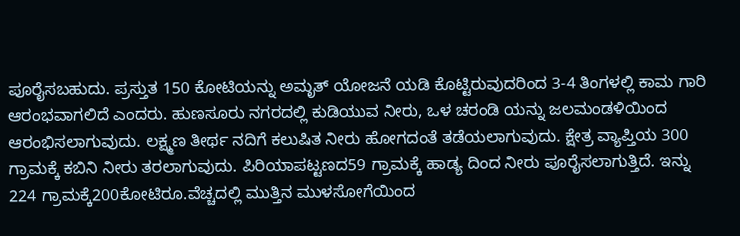ಪೂರೈಸಬಹುದು. ಪ್ರಸ್ತುತ 150 ಕೋಟಿಯನ್ನು ಅಮೃತ್‌ ಯೋಜನೆ ಯಡಿ ಕೊಟ್ಟಿರುವುದರಿಂದ 3-4 ತಿಂಗಳಲ್ಲಿ ಕಾಮ ಗಾರಿ ಆರಂಭವಾಗಲಿದೆ ಎಂದರು. ಹುಣಸೂರು ನಗರದಲ್ಲಿ ಕುಡಿಯುವ ನೀರು, ಒಳ ಚರಂಡಿ ಯನ್ನು ಜಲಮಂಡಳಿಯಿಂದ ಆರಂಭಿಸಲಾಗುವುದು. ಲಕ್ಷ್ಮಣ ತೀರ್ಥ ನದಿಗೆ ಕಲುಷಿತ ನೀರು ಹೋಗದಂತೆ ತಡೆಯಲಾಗುವುದು. ಕ್ಷೇತ್ರ ವ್ಯಾಪ್ತಿಯ 300 ಗ್ರಾಮಕ್ಕೆ ಕಬಿನಿ ನೀರು ತರಲಾಗುವುದು. ಪಿರಿಯಾಪಟ್ಟಣದ59 ಗ್ರಾಮಕ್ಕೆ ಹಾಡ್ಯ ದಿಂದ ನೀರು ಪೂರೈಸಲಾಗುತ್ತಿದೆ. ಇನ್ನು 224 ಗ್ರಾಮಕ್ಕೆ200ಕೋಟಿರೂ.ವೆಚ್ಚದಲ್ಲಿ ಮುತ್ತಿನ ಮುಳಸೋಗೆಯಿಂದ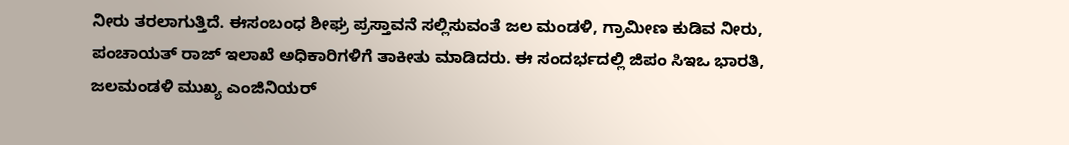ನೀರು ತರಲಾಗುತ್ತಿದೆ. ಈಸಂಬಂಧ ಶೀಘ್ರ ಪ್ರಸ್ತಾವನೆ ಸಲ್ಲಿಸುವಂತೆ ಜಲ ಮಂಡಳಿ, ಗ್ರಾಮೀಣ ಕುಡಿವ ನೀರು, ಪಂಚಾಯತ್‌ ರಾಜ್‌ ಇಲಾಖೆ ಅಧಿಕಾರಿಗಳಿಗೆ ತಾಕೀತು ಮಾಡಿದರು. ಈ ಸಂದರ್ಭದಲ್ಲಿ ಜಿಪಂ ಸಿಇಒ ಭಾರತಿ, ಜಲಮಂಡಳಿ ಮುಖ್ಯ ಎಂಜಿನಿಯರ್‌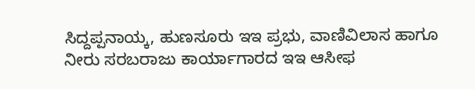ಸಿದ್ದಪ್ಪನಾಯ್ಕ, ಹುಣಸೂರು ಇಇ ಪ್ರಭು, ವಾಣಿವಿಲಾಸ ಹಾಗೂ ನೀರು ಸರಬರಾಜು ಕಾರ್ಯಾಗಾರದ ಇಇ ಆಸೀಫ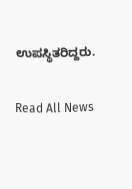ಉಪಸ್ಥಿತರಿದ್ದರು.

Read All News